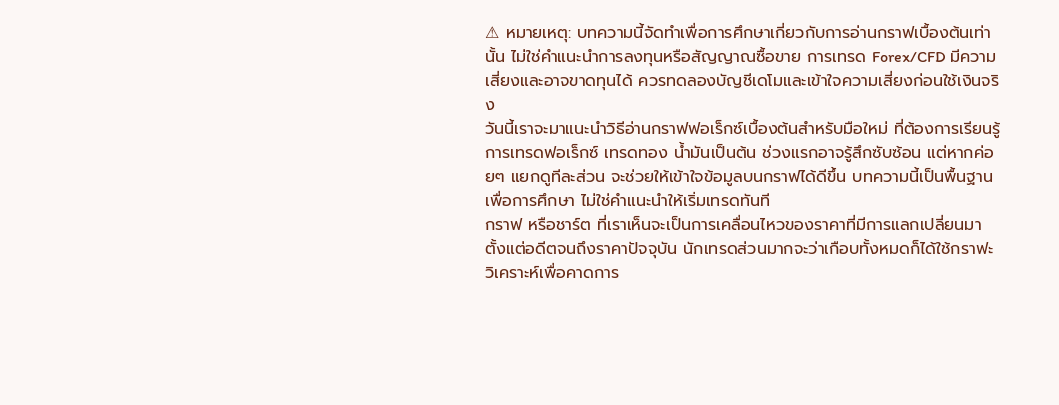⚠ หมายเหตุ: บทความนี้จัดทำเพื่อการศึกษาเกี่ยวกับการอ่านกราฟเบื้องต้นเท่านั้น ไม่ใช่คำแนะนำการลงทุนหรือสัญญาณซื้อขาย การเทรด Forex/CFD มีความเสี่ยงและอาจขาดทุนได้ ควรทดลองบัญชีเดโมและเข้าใจความเสี่ยงก่อนใช้เงินจริง
วันนี้เราจะมาแนะนำวิธีอ่านกราฟฟอเร็กซ์เบื้องต้นสำหรับมือใหม่ ที่ต้องการเรียนรู้การเทรดฟอเร็กซ์ เทรดทอง น้ำมันเป็นต้น ช่วงแรกอาจรู้สึกซับซ้อน แต่หากค่อยๆ แยกดูทีละส่วน จะช่วยให้เข้าใจข้อมูลบนกราฟได้ดีขึ้น บทความนี้เป็นพื้นฐานเพื่อการศึกษา ไม่ใช่คำแนะนำให้เริ่มเทรดทันที
กราฟ หรือชาร์ต ที่เราเห็นจะเป็นการเคลื่อนไหวของราคาที่มีการแลกเปลี่ยนมาตั้งแต่อดีตจนถึงราคาปัจจุบัน นักเทรดส่วนมากจะว่าเกือบทั้งหมดก็ได้ใช้กราฟะวิเคราะห์เพื่อคาดการ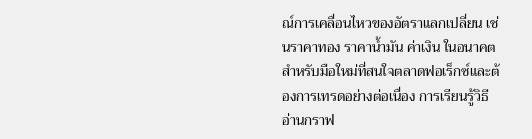ณ์การเคลื่อนไหวของอัตราแลกเปลี่ยน เช่นราคาทอง ราคาน้ำมัน ค่าเงิน ในอนาคต สำหรับมือใหม่ที่สนใจตลาดฟอเร็กซ์และต้องการเทรดอย่างต่อเนื่อง การเรียนรู้วิธีอ่านกราฟ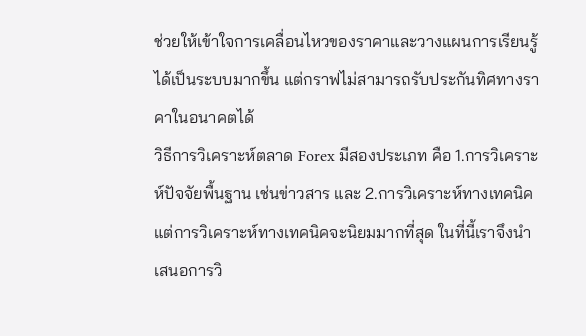ช่วยให้เข้าใจการเคลื่อนไหวของราคาและวางแผนการเรียนรู้ได้เป็นระบบมากขึ้น แต่กราฟไม่สามารถรับประกันทิศทางราคาในอนาคตได้
วิธีการวิเคราะห์ตลาด Forex มีสองประเภท คือ 1.การวิเคราะห์ปัจจัยพื้นฐาน เช่นข่าวสาร และ 2.การวิเคราะห์ทางเทคนิค แต่การวิเคราะห์ทางเทคนิคจะนิยมมากที่สุด ในที่นี้เราจึงนำเสนอการวิ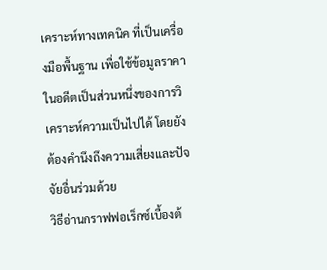เคราะห์ทางเทคนิค ที่เป็นเครื่องมือพื้นฐาน เพื่อใช้ข้อมูลราคาในอดีตเป็นส่วนหนึ่งของการวิเคราะห์ความเป็นไปได้ โดยยังต้องคำนึงถึงความเสี่ยงและปัจจัยอื่นร่วมด้วย
วิธีอ่านกราฟฟอเร็กซ์เบื้องต้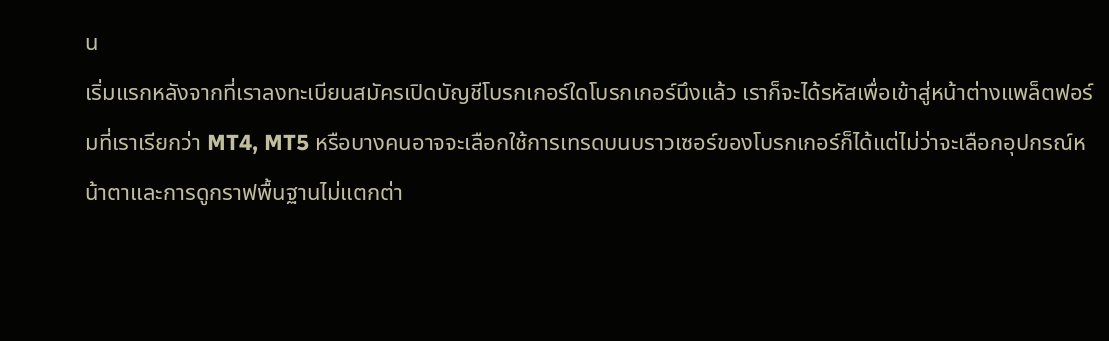น
เริ่มแรกหลังจากที่เราลงทะเบียนสมัครเปิดบัญชีโบรกเกอร์ใดโบรกเกอร์นึงแล้ว เราก็จะได้รหัสเพื่อเข้าสู่หน้าต่างแพล็ตฟอร์มที่เราเรียกว่า MT4, MT5 หรือบางคนอาจจะเลือกใช้การเทรดบนบราวเซอร์ของโบรกเกอร์ก็ได้แต่ไม่ว่าจะเลือกอุปกรณ์หน้าตาและการดูกราฟพื้นฐานไม่แตกต่า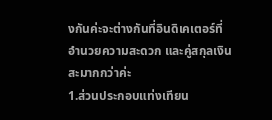งกันค่ะจะต่างกันที่อินดิเคเตอร์ที่อำนวยความสะดวก และคู่สกุลเงินสะมากกว่าค่ะ
1.ส่วนประกอบแท่งเทียน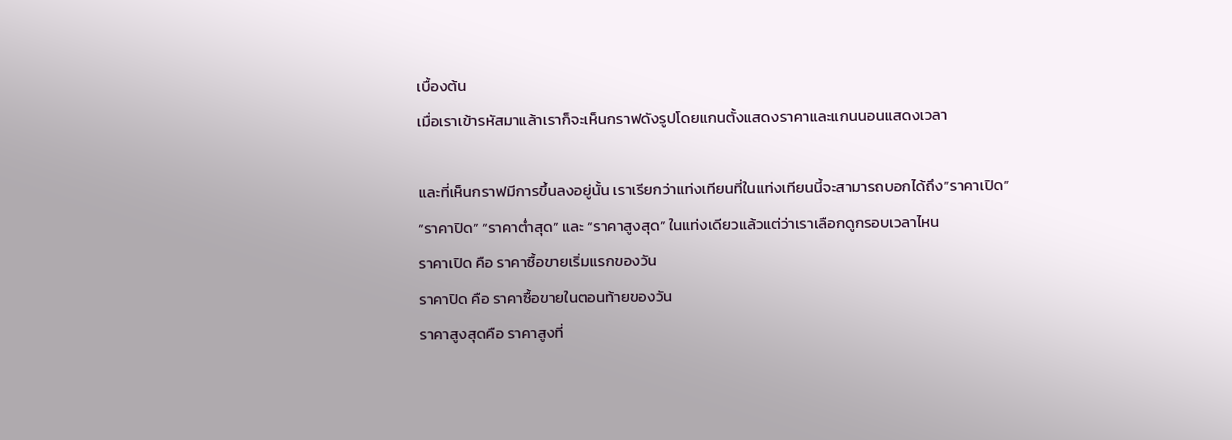เบื้องต้น
เมื่อเราเข้ารหัสมาแล้าเราก็จะเห็นกราฟดังรูปโดยแกนตั้งแสดงราคาและแกนนอนแสดงเวลา

และที่เห็นกราฟมีการขึ้นลงอยู่นั้น เราเรียกว่าแท่งเทียนที่ในแท่งเทียนนี้จะสามารถบอกได้ถึง”ราคาเปิด” “ราคาปิด” “ราคาต่ำสุด” และ “ราคาสูงสุด” ในแท่งเดียวแล้วแต่ว่าเราเลือกดูกรอบเวลาไหน
ราคาเปิด คือ ราคาซื้อขายเริ่มแรกของวัน
ราคาปิด คือ ราคาซื้อขายในตอนท้ายของวัน
ราคาสูงสุดคือ ราคาสูงที่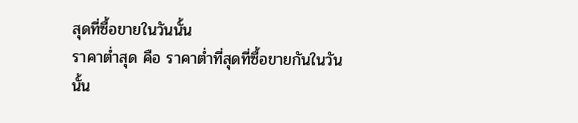สุดที่ซื้อขายในวันนั้น
ราคาต่ำสุด คือ ราคาต่ำที่สุดที่ซื้อขายกันในวันนั้น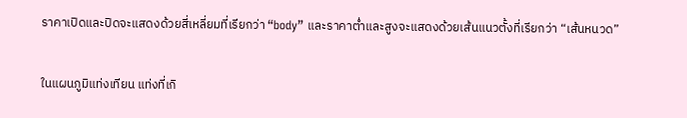ราคาเปิดและปิดจะแสดงด้วยสี่เหลี่ยมที่เรียกว่า “body” และราคาต่ำและสูงจะแสดงด้วยเส้นแนวตั้งที่เรียกว่า “เส้นหนวด”

ในแผนภูมิแท่งเทียน แท่งที่เกิ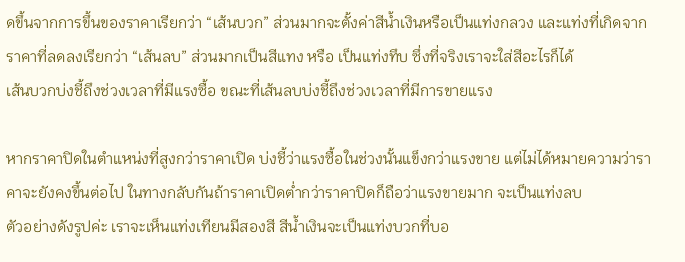ดขึ้นจากการขึ้นของราคาเรียกว่า “เส้นบวก” ส่วนมากจะตั้งค่าสีน้ำเงินหรือเป็นแท่งกลวง และแท่งที่เกิดจากราคาที่ลดลงเรียกว่า “เส้นลบ” ส่วนมากเป็นสีแทง หรือ เป็นแท่งทึบ ซึ่งที่จริงเราจะใส่สีอะไรก็ได้
เส้นบวกบ่งชี้ถึงช่วงเวลาที่มีแรงซื้อ ขณะที่เส้นลบบ่งชี้ถึงช่วงเวลาที่มีการขายแรง

หากราคาปิดในตำแหน่งที่สูงกว่าราคาเปิด บ่งชี้ว่าแรงซื้อในช่วงนั้นแข็งกว่าแรงขาย แต่ไม่ได้หมายความว่าราคาจะยังคงขึ้นต่อไป ในทางกลับกันถ้าราคาเปิดต่ำกว่าราคาปิดก็ถือว่าแรงขายมาก จะเป็นแท่งลบ
ตัวอย่างดังรูปค่ะ เราจะเห็นแท่งเทียนมีสองสี สีน้ำเงินจะเป็นแท่งบวกที่บอ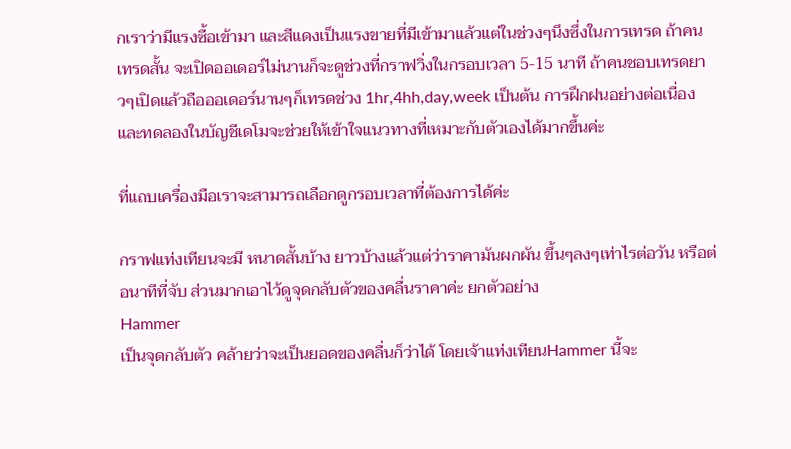กเราว่ามีแรงซื้อเข้ามา และสีแดงเป็นแรงขายที่มีเข้ามาแล้วแต่ในช่วงๆนึงซึ่งในการเทรด ถ้าคนเทรดสั้น จะเปิดออเดอร์ไม่นานก็จะดูช่วงที่กราฟวิ่งในกรอบเวลา 5-15 นาที ถ้าคนชอบเทรดยาวๆเปิดแล้วถือออเดอร์นานๆก็เทรดช่วง 1hr,4hh,day,week เป็นต้น การฝึกฝนอย่างต่อเนื่องและทดลองในบัญชีเดโมจะช่วยให้เข้าใจแนวทางที่เหมาะกับตัวเองได้มากขึ้นค่ะ

ที่แถบเครื่องมือเราจะสามารถเลือกดูกรอบเวลาที่ต้องการได้ค่ะ

กราฟแท่งเทียนจะมี หนาดสั้นบ้าง ยาวบ้างแล้วแต่ว่าราคามันผกผัน ขึ้นๆลงๆเท่าไรต่อวัน หรือต่อนาทีที่จับ ส่วนมากเอาไว้ดูจุดกลับตัวของคลื่นราคาค่ะ ยกตัวอย่าง
Hammer
เป็นจุดกลับตัว คล้ายว่าจะเป็นยอดของคลื่นก็ว่าได้ โดยเจ้าแท่งเทียนHammer นี้จะ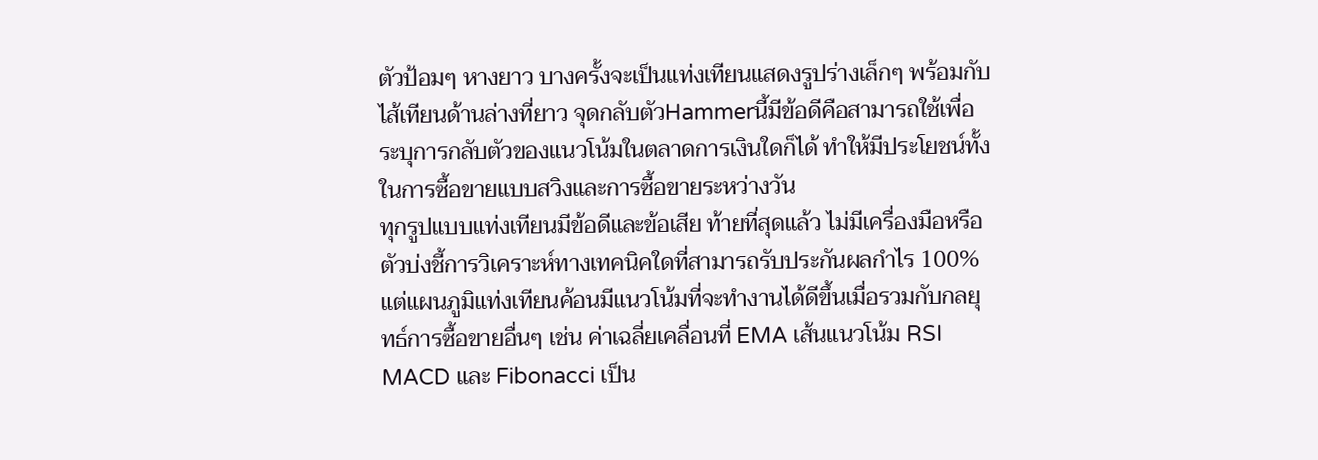ตัวป้อมๆ หางยาว บางครั้งจะเป็นแท่งเทียนแสดงรูปร่างเล็กๆ พร้อมกับไส้เทียนด้านล่างที่ยาว จุดกลับตัวHammerนี้มีข้อดีคือสามารถใช้เพื่อระบุการกลับตัวของแนวโน้มในตลาดการเงินใดก็ได้ ทำให้มีประโยชน์ทั้งในการซื้อขายแบบสวิงและการซื้อขายระหว่างวัน
ทุกรูปแบบแท่งเทียนมีข้อดีและข้อเสีย ท้ายที่สุดแล้ว ไม่มีเครื่องมือหรือตัวบ่งชี้การวิเคราะห์ทางเทคนิคใดที่สามารถรับประกันผลกำไร 100% แต่แผนภูมิแท่งเทียนค้อนมีแนวโน้มที่จะทำงานได้ดีขึ้นเมื่อรวมกับกลยุทธ์การซื้อขายอื่นๆ เช่น ค่าเฉลี่ยเคลื่อนที่ EMA เส้นแนวโน้ม RSI MACD และ Fibonacci เป็น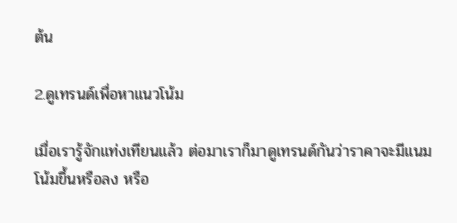ต้น

2.ดูเทรนด์เพื่อหาแนวโน้ม

เมื่อเรารู้จักแท่งเทียนแล้ว ต่อมาเราก็มาดูเทรนด์กันว่าราคาจะมีแนมโน้มขึ้นหรือลง หรือ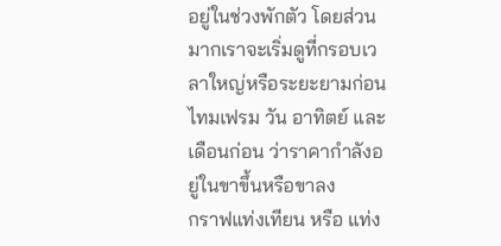อยู่ในช่วงพักตัว โดยส่วนมากเราจะเริ่มดูที่กรอบเวลาใหญ่หรือระยะยามก่อน ไทมเฟรม วัน อาทิตย์ และเดือนก่อน ว่าราคากำลังอยู่ในขาขึ้นหรือขาลง
กราฟแท่งเทียน หรือ แท่ง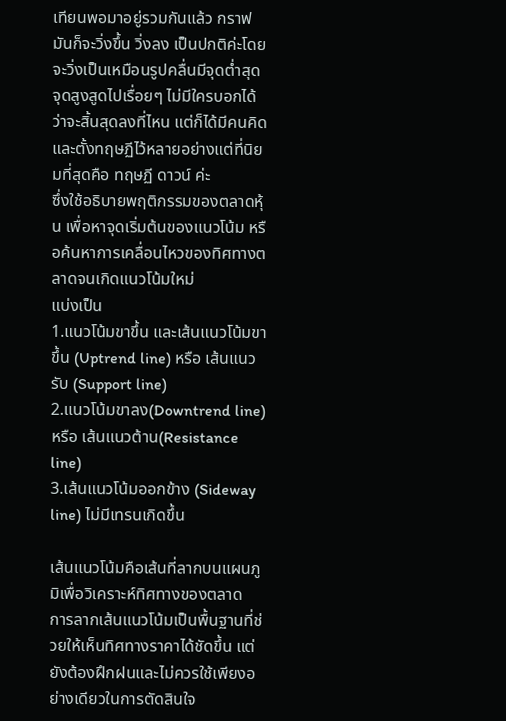เทียนพอมาอยู่รวมกันแล้ว กราฟมันก็จะวิ่งขึ้น วิ่งลง เป็นปกติค่ะโดยจะวิ่งเป็นเหมือนรูปคลื่นมีจุดต่ำสุด จุดสูงสูดไปเรื่อยๆ ไม่มีใครบอกได้ว่าจะสิ้นสุดลงที่ไหน แต่ก็ได้มีคนคิดและตั้งทฤษฏีไว้หลายอย่างแต่ที่นิยมที่สุดคือ ทฤษฏี ดาวน์ ค่ะ
ซึ่งใช้อธิบายพฤติกรรมของตลาดหุ้น เพื่อหาจุดเริ่มต้นของแนวโน้ม หรือค้นหาการเคลื่อนไหวของทิศทางตลาดจนเกิดแนวโน้มใหม่
แบ่งเป็น
1.แนวโน้มขาขึ้น และเส้นแนวโน้มขาขึ้น (Uptrend line) หรือ เส้นแนวรับ (Support line)
2.แนวโน้มขาลง(Downtrend line) หรือ เส้นแนวต้าน(Resistance line)
3.เส้นแนวโน้มออกข้าง (Sideway line) ไม่มีเทรนเกิดขึ้น

เส้นแนวโน้มคือเส้นที่ลากบนแผนภูมิเพื่อวิเคราะห์ทิศทางของตลาด
การลากเส้นแนวโน้มเป็นพื้นฐานที่ช่วยให้เห็นทิศทางราคาได้ชัดขึ้น แต่ยังต้องฝึกฝนและไม่ควรใช้เพียงอย่างเดียวในการตัดสินใจ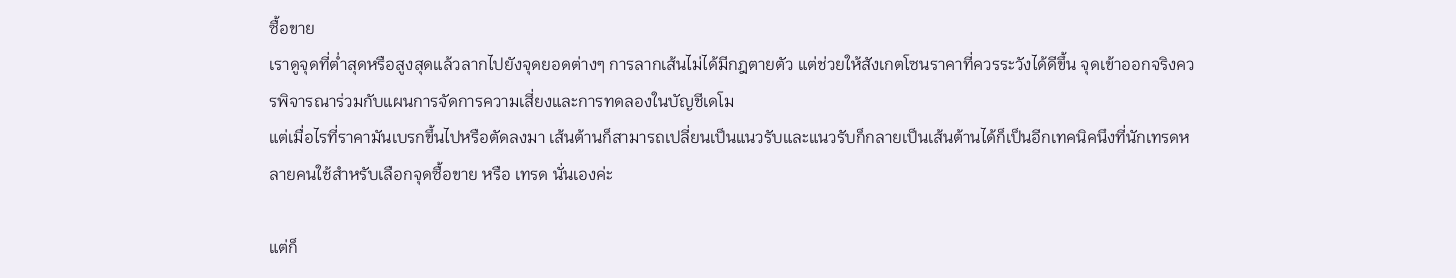ซื้อขาย
เราดูจุดที่ต่ำสุดหรือสูงสุดแล้วลากไปยังจุดยอดต่างๆ การลากเส้นไม่ได้มีกฎตายตัว แต่ช่วยให้สังเกตโซนราคาที่ควรระวังได้ดีขึ้น จุดเข้าออกจริงควรพิจารณาร่วมกับแผนการจัดการความเสี่ยงและการทดลองในบัญชีเดโม
แต่เมื่อไรที่ราคามันเบรกขึ้นไปหรือตัดลงมา เส้นต้านก็สามารถเปลี่ยนเป็นแนวรับและแนวรับก็กลายเป็นเส้นต้านได้ก็เป็นอีกเทคนิคนึงที่นักเทรดหลายคนใช้สำหรับเลือกจุดซื้อขาย หรือ เทรด นั่นเองค่ะ

แต่ก็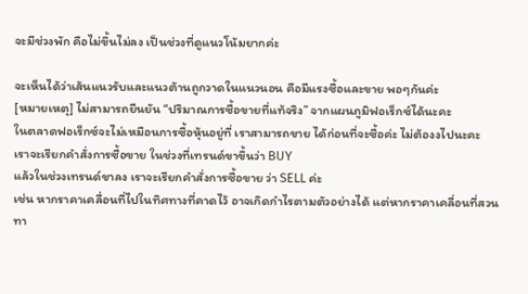จะมีช่วงพัก คือไม่ขึ้นไม่ลง เป็นช่วงที่ดูแนวโน้มยากค่ะ

จะเห็นได้ว่าเส้นแนวรับและแนวต้านถูกวาดในแนวนอน คือมีแรงซื้อและขาย พอๆกันค่ะ
[หมายเหตุ] ไม่สามารถยืนยัน “ปริมาณการซื้อขายที่แท้จริง” จากแผนภูมิฟอเร็กซ์ได้นะคะ
ในตลาดฟอเร็กซ์จะไม่เหมือนการซื้อหุ้นอยู่ที่ เราสามารถขาย ได้ก่อนที่จะซื้อค่ะ ไม่ต้องงไปนะคะ
เราจะเรียกคำสั่งการซื้อขาย ในช่วงที่เทรนด์ขาขึ้นว่า BUY
แล้วในช่วงเทรนด์ขาลง เราจะเรียกคำสั่งการซื้อขาย ว่า SELL ค่ะ
เช่น หากราคาเคลื่อนที่ไปในทิศทางที่คาดไว้ อาจเกิดกำไรตามตัวอย่างได้ แต่หากราคาเคลื่อนที่สวนทา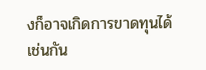งก็อาจเกิดการขาดทุนได้เช่นกัน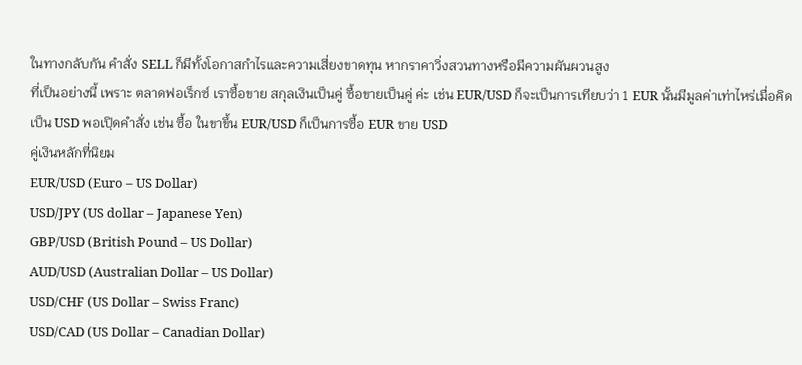ในทางกลับกัน คำสั่ง SELL ก็มีทั้งโอกาสกำไรและความเสี่ยงขาดทุน หากราคาวิ่งสวนทางหรือมีความผันผวนสูง
ที่เป็นอย่างนี้ เพราะ ตลาดฟอเร็กซ์ เราซื้อขาย สกุลเงินเป็นคู่ ซื้อขายเป็นคู่ ค่ะ เช่น EUR/USD ก็จะเป็นการเทียบว่า 1 EUR นั้นมีมูลค่าเท่าไหร่เมื่อคิดเป็น USD พอเปฺิดคำสั่ง เช่น ซื้อ ในขาขึ้น EUR/USD ก็เป็นการซื้อ EUR ขาย USD
คู่เงินหลักที่นิยม
EUR/USD (Euro – US Dollar)
USD/JPY (US dollar – Japanese Yen)
GBP/USD (British Pound – US Dollar)
AUD/USD (Australian Dollar – US Dollar)
USD/CHF (US Dollar – Swiss Franc)
USD/CAD (US Dollar – Canadian Dollar)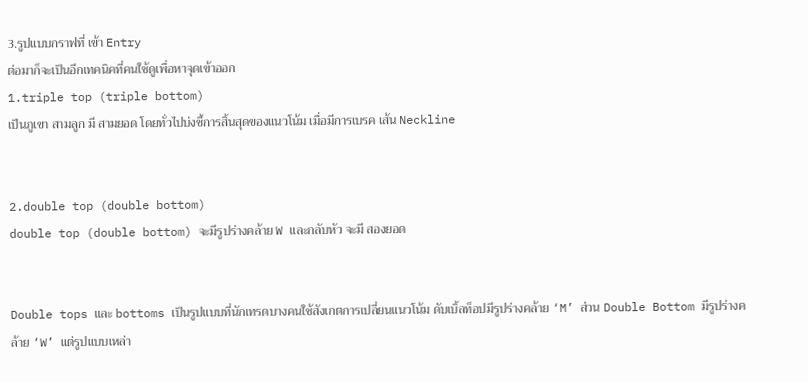3.รูปแบบกราฟที่ เข้า Entry
ต่อมาก็จะเป็นอีกเทคนิคที่คนใช้ดูเพื่อหาจุดเข้าออก
1.triple top (triple bottom)
เป็นภูเขา สามลูก มี สามยอด โดยทั่วไปบ่งชี้การสิ้นสุดของแนวโน้ม เมื่อมีการเบรค เส้น Neckline


2.double top (double bottom)
double top (double bottom) จะมีรูปร่างคล้าย W และกลับหัว จะมี สองยอด


Double tops และ bottoms เป็นรูปแบบที่นักเทรดบางคนใช้สังเกตการเปลี่ยนแนวโน้ม ดับเบิ้ลท็อปมีรูปร่างคล้าย ‘M’ ส่วน Double Bottom มีรูปร่างคล้าย ‘W’ แต่รูปแบบเหล่า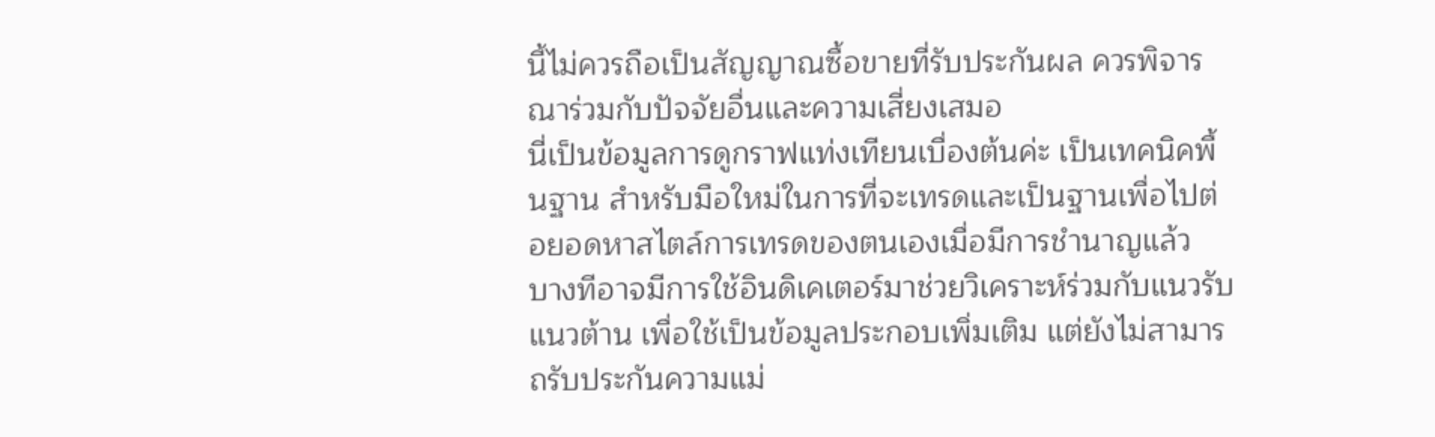นี้ไม่ควรถือเป็นสัญญาณซื้อขายที่รับประกันผล ควรพิจารณาร่วมกับปัจจัยอื่นและความเสี่ยงเสมอ
นี่เป็นข้อมูลการดูกราฟแท่งเทียนเบื่องต้นค่ะ เป็นเทคนิคพื้นฐาน สำหรับมือใหม่ในการที่จะเทรดและเป็นฐานเพื่อไปต่อยอดหาสไตล์การเทรดของตนเองเมื่อมีการชำนาญแล้ว
บางทีอาจมีการใช้อินดิเคเตอร์มาช่วยวิเคราะห์ร่วมกับแนวรับแนวต้าน เพื่อใช้เป็นข้อมูลประกอบเพิ่มเติม แต่ยังไม่สามารถรับประกันความแม่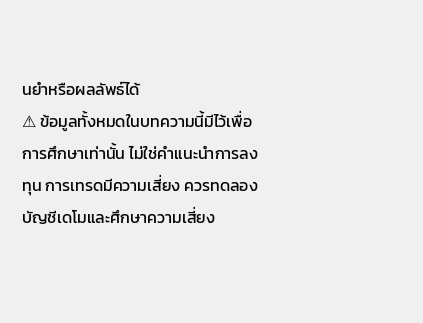นยำหรือผลลัพธ์ได้
⚠ ข้อมูลทั้งหมดในบทความนี้มีไว้เพื่อการศึกษาเท่านั้น ไม่ใช่คำแนะนำการลงทุน การเทรดมีความเสี่ยง ควรทดลองบัญชีเดโมและศึกษาความเสี่ยง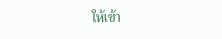ให้เข้า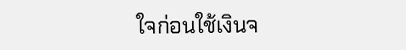ใจก่อนใช้เงินจ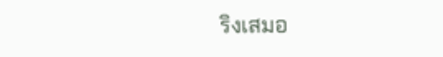ริงเสมอ